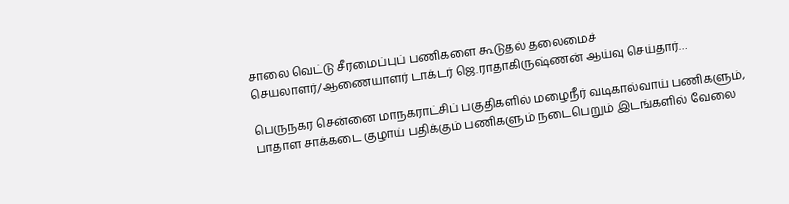சாலை வெட்டு சீரமைப்புப் பணிகளை கூடுதல் தலைமைச் செயலாளர்/ஆணையாளர் டாக்டர் ஜெ.ராதாகிருஷ்ணன் ஆய்வு செய்தார்…

பெருநகர சென்னை மாநகராட்சிப் பகுதிகளில் மழைநீர் வடிகால்வாய் பணிகளும், பாதாள சாக்கடை குழாய் பதிக்கும் பணிகளும் நடைபெறும் இடங்களில் வேலை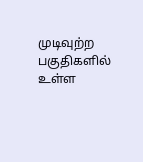முடிவுற்ற பகுதிகளில் உள்ள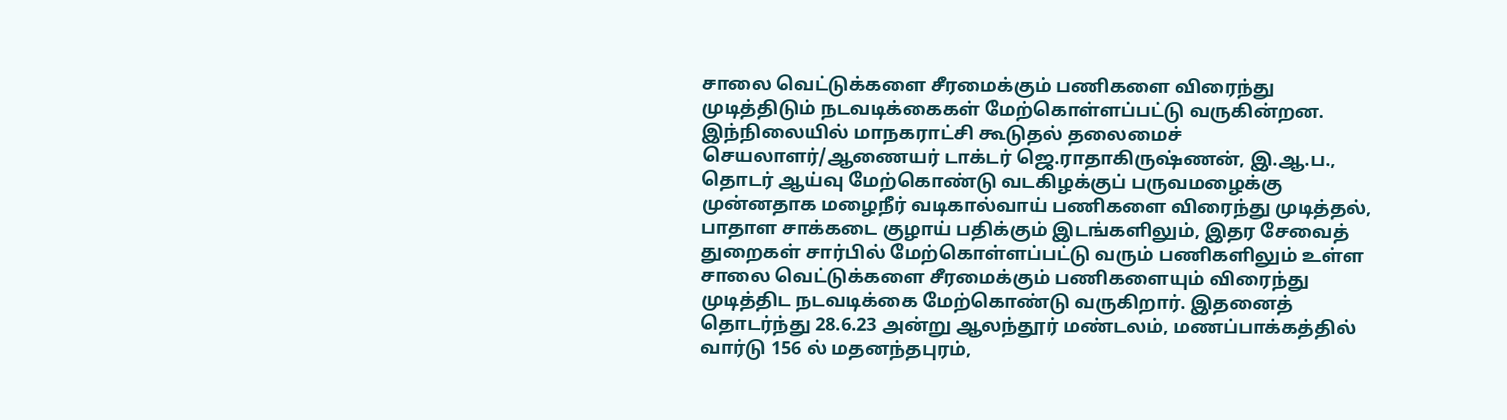சாலை வெட்டுக்களை சீரமைக்கும் பணிகளை விரைந்து முடித்திடும் நடவடிக்கைகள் மேற்கொள்ளப்பட்டு வருகின்றன. இந்நிலையில் மாநகராட்சி கூடுதல் தலைமைச் செயலாளர்/ஆணையர் டாக்டர் ஜெ.ராதாகிருஷ்ணன், இ.ஆ.ப., தொடர் ஆய்வு மேற்கொண்டு வடகிழக்குப் பருவமழைக்கு முன்னதாக மழைநீர் வடிகால்வாய் பணிகளை விரைந்து முடித்தல், பாதாள சாக்கடை குழாய் பதிக்கும் இடங்களிலும், இதர சேவைத் துறைகள் சார்பில் மேற்கொள்ளப்பட்டு வரும் பணிகளிலும் உள்ள சாலை வெட்டுக்களை சீரமைக்கும் பணிகளையும் விரைந்து முடித்திட நடவடிக்கை மேற்கொண்டு வருகிறார். இதனைத் தொடர்ந்து 28.6.23 அன்று ஆலந்தூர் மண்டலம், மணப்பாக்கத்தில் வார்டு 156 ல் மதனந்தபுரம்,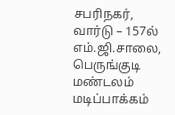சபரிநகர், வார்டு – 157ல் எம்.ஜி.சாலை, பெருங்குடி மண்டலம் மடிப்பாக்கம்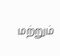மற்றும்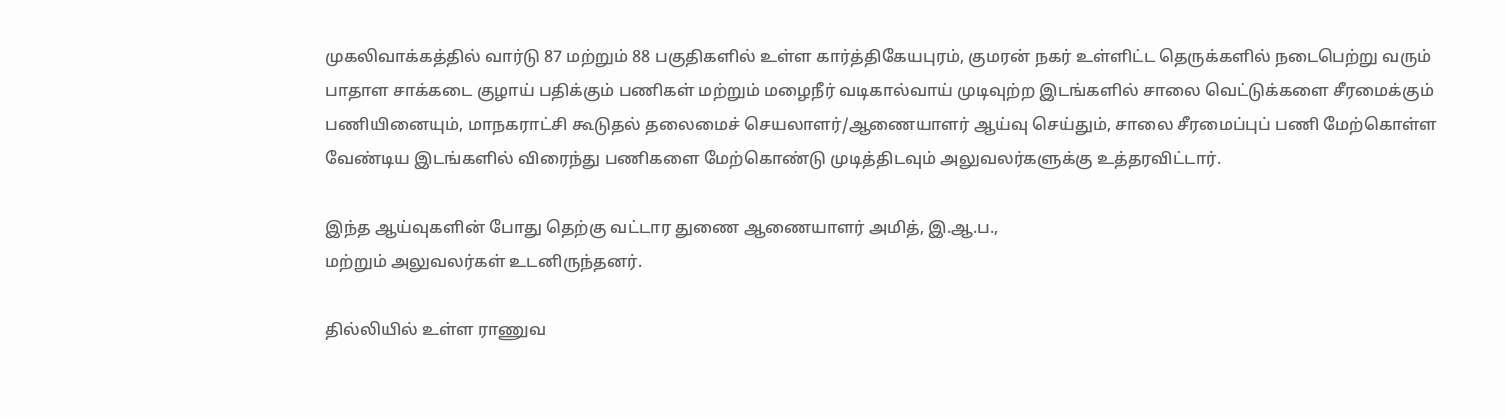முகலிவாக்கத்தில் வார்டு 87 மற்றும் 88 பகுதிகளில் உள்ள கார்த்திகேயபுரம், குமரன் நகர் உள்ளிட்ட தெருக்களில் நடைபெற்று வரும் பாதாள சாக்கடை குழாய் பதிக்கும் பணிகள் மற்றும் மழைநீர் வடிகால்வாய் முடிவுற்ற இடங்களில் சாலை வெட்டுக்களை சீரமைக்கும் பணியினையும், மாநகராட்சி கூடுதல் தலைமைச் செயலாளர்/ஆணையாளர் ஆய்வு செய்தும், சாலை சீரமைப்புப் பணி மேற்கொள்ள வேண்டிய இடங்களில் விரைந்து பணிகளை மேற்கொண்டு முடித்திடவும் அலுவலர்களுக்கு உத்தரவிட்டார்.

இந்த ஆய்வுகளின் போது தெற்கு வட்டார துணை ஆணையாளர் அமித், இ.ஆ.ப.,
மற்றும் அலுவலர்கள் உடனிருந்தனர்.

தில்லியில் உள்ள ராணுவ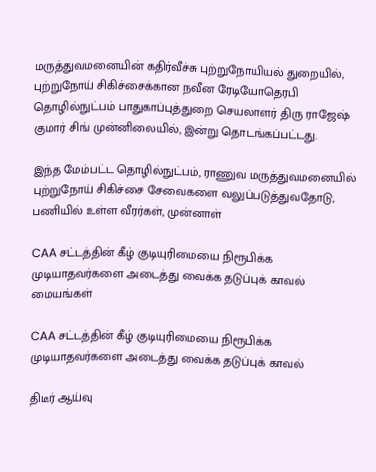மருத்துவமனையின் கதிர்வீச்சு புற்றுநோயியல் துறையில், புற்றுநோய் சிகிச்சைக்கான நவீன ரேடியோதெரபி தொழில்நுட்பம் பாதுகாப்புத்துறை செயலாளர் திரு ராஜேஷ் குமார் சிங் முன்னிலையில், இன்று தொடங்கப்பட்டது.

இந்த மேம்பட்ட தொழில்நுட்பம், ராணுவ மருத்துவமனையில் புற்றுநோய் சிகிச்சை சேவைகளை வலுப்படுத்துவதோடு, பணியில் உள்ள வீரர்கள், முன்னாள்

CAA சட்டத்தின் கீழ் குடியுரிமையை நிரூபிக்க முடியாதவர்களை அடைத்து வைக்க தடுப்புக் காவல் மையங்கள்

CAA சட்டத்தின் கீழ் குடியுரிமையை நிரூபிக்க முடியாதவர்களை அடைத்து வைக்க தடுப்புக் காவல்

திடீர் ஆய்வு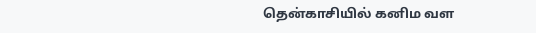தென்காசியில் கனிம வள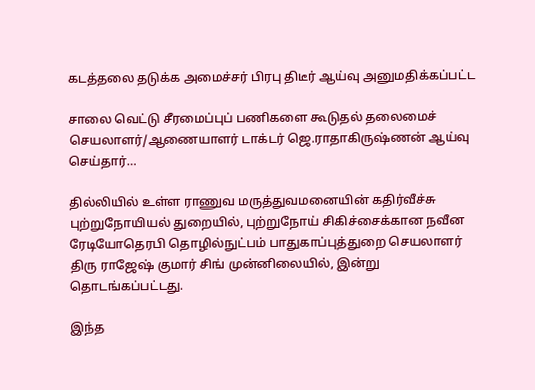கடத்தலை தடுக்க அமைச்சர் பிரபு திடீர் ஆய்வு அனுமதிக்கப்பட்ட

சாலை வெட்டு சீரமைப்புப் பணிகளை கூடுதல் தலைமைச் செயலாளர்/ஆணையாளர் டாக்டர் ஜெ.ராதாகிருஷ்ணன் ஆய்வு செய்தார்…

தில்லியில் உள்ள ராணுவ மருத்துவமனையின் கதிர்வீச்சு புற்றுநோயியல் துறையில், புற்றுநோய் சிகிச்சைக்கான நவீன ரேடியோதெரபி தொழில்நுட்பம் பாதுகாப்புத்துறை செயலாளர் திரு ராஜேஷ் குமார் சிங் முன்னிலையில், இன்று தொடங்கப்பட்டது.

இந்த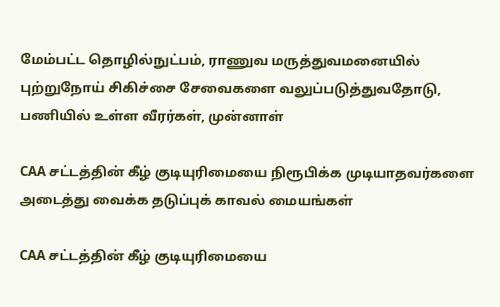மேம்பட்ட தொழில்நுட்பம், ராணுவ மருத்துவமனையில் புற்றுநோய் சிகிச்சை சேவைகளை வலுப்படுத்துவதோடு, பணியில் உள்ள வீரர்கள், முன்னாள்

CAA சட்டத்தின் கீழ் குடியுரிமையை நிரூபிக்க முடியாதவர்களை அடைத்து வைக்க தடுப்புக் காவல் மையங்கள்

CAA சட்டத்தின் கீழ் குடியுரிமையை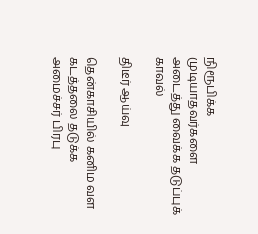நிரூபிக்க முடியாதவர்களை அடைத்து வைக்க தடுப்புக் காவல்

திடீர் ஆய்வு

தென்காசியில் கனிம வள கடத்தலை தடுக்க அமைச்சர் பிரபு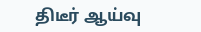திடீர் ஆய்வு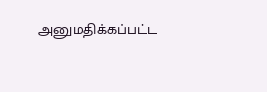அனுமதிக்கப்பட்ட